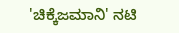'ಚಿಕ್ಕೆಜಮಾನಿ' ನಟಿ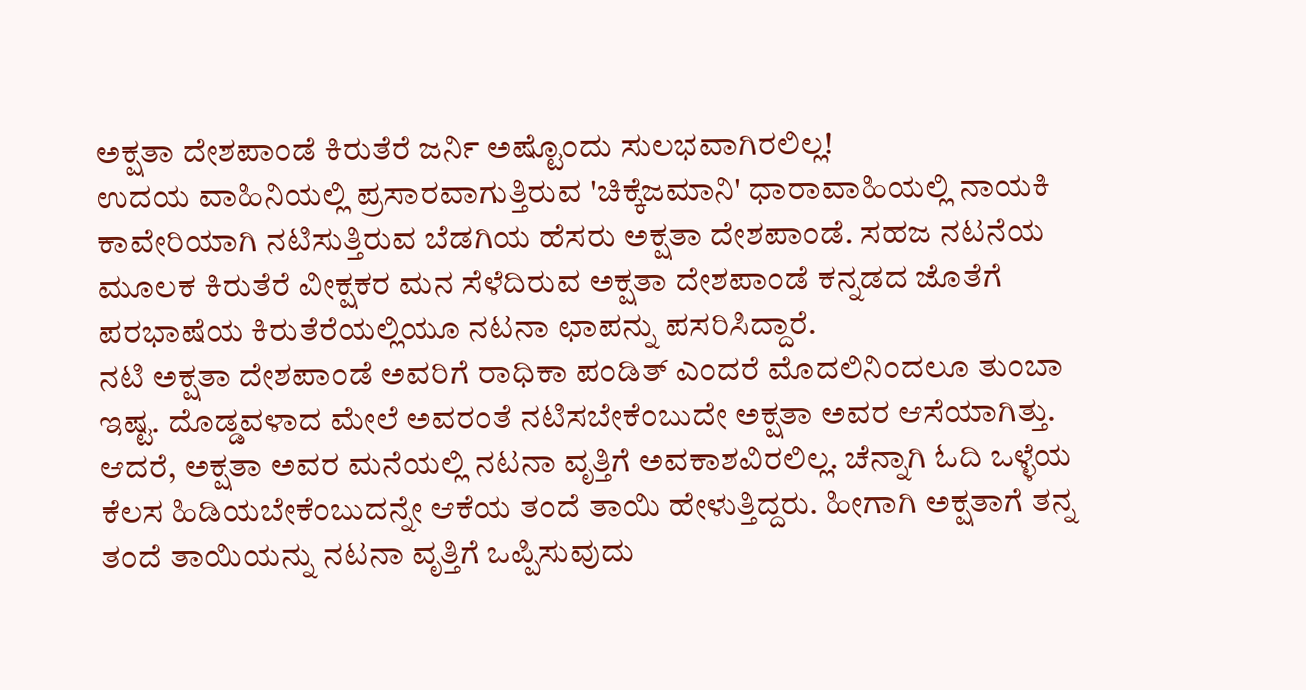ಅಕ್ಷತಾ ದೇಶಪಾಂಡೆ ಕಿರುತೆರೆ ಜರ್ನಿ ಅಷ್ಟೊಂದು ಸುಲಭವಾಗಿರಲಿಲ್ಲ!
ಉದಯ ವಾಹಿನಿಯಲ್ಲಿ ಪ್ರಸಾರವಾಗುತ್ತಿರುವ 'ಚಿಕ್ಕೆಜಮಾನಿ' ಧಾರಾವಾಹಿಯಲ್ಲಿ ನಾಯಕಿ ಕಾವೇರಿಯಾಗಿ ನಟಿಸುತ್ತಿರುವ ಬೆಡಗಿಯ ಹೆಸರು ಅಕ್ಷತಾ ದೇಶಪಾಂಡೆ. ಸಹಜ ನಟನೆಯ ಮೂಲಕ ಕಿರುತೆರೆ ವೀಕ್ಷಕರ ಮನ ಸೆಳೆದಿರುವ ಅಕ್ಷತಾ ದೇಶಪಾಂಡೆ ಕನ್ನಡದ ಜೊತೆಗೆ ಪರಭಾಷೆಯ ಕಿರುತೆರೆಯಲ್ಲಿಯೂ ನಟನಾ ಛಾಪನ್ನು ಪಸರಿಸಿದ್ದಾರೆ.
ನಟಿ ಅಕ್ಷತಾ ದೇಶಪಾಂಡೆ ಅವರಿಗೆ ರಾಧಿಕಾ ಪಂಡಿತ್ ಎಂದರೆ ಮೊದಲಿನಿಂದಲೂ ತುಂಬಾ ಇಷ್ಟ. ದೊಡ್ಡವಳಾದ ಮೇಲೆ ಅವರಂತೆ ನಟಿಸಬೇಕೆಂಬುದೇ ಅಕ್ಷತಾ ಅವರ ಆಸೆಯಾಗಿತ್ತು. ಆದರೆ, ಅಕ್ಷತಾ ಅವರ ಮನೆಯಲ್ಲಿ ನಟನಾ ವೃತ್ತಿಗೆ ಅವಕಾಶವಿರಲಿಲ್ಲ. ಚೆನ್ನಾಗಿ ಓದಿ ಒಳ್ಳೆಯ ಕೆಲಸ ಹಿಡಿಯಬೇಕೆಂಬುದನ್ನೇ ಆಕೆಯ ತಂದೆ ತಾಯಿ ಹೇಳುತ್ತಿದ್ದರು. ಹೀಗಾಗಿ ಅಕ್ಷತಾಗೆ ತನ್ನ ತಂದೆ ತಾಯಿಯನ್ನು ನಟನಾ ವೃತ್ತಿಗೆ ಒಪ್ಪಿಸುವುದು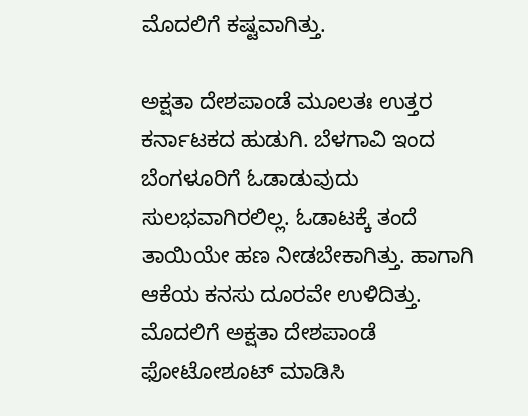ಮೊದಲಿಗೆ ಕಷ್ಟವಾಗಿತ್ತು.

ಅಕ್ಷತಾ ದೇಶಪಾಂಡೆ ಮೂಲತಃ ಉತ್ತರ ಕರ್ನಾಟಕದ ಹುಡುಗಿ. ಬೆಳಗಾವಿ ಇಂದ ಬೆಂಗಳೂರಿಗೆ ಓಡಾಡುವುದು ಸುಲಭವಾಗಿರಲಿಲ್ಲ. ಓಡಾಟಕ್ಕೆ ತಂದೆ ತಾಯಿಯೇ ಹಣ ನೀಡಬೇಕಾಗಿತ್ತು. ಹಾಗಾಗಿ ಆಕೆಯ ಕನಸು ದೂರವೇ ಉಳಿದಿತ್ತು. ಮೊದಲಿಗೆ ಅಕ್ಷತಾ ದೇಶಪಾಂಡೆ ಫೋಟೋಶೂಟ್ ಮಾಡಿಸಿ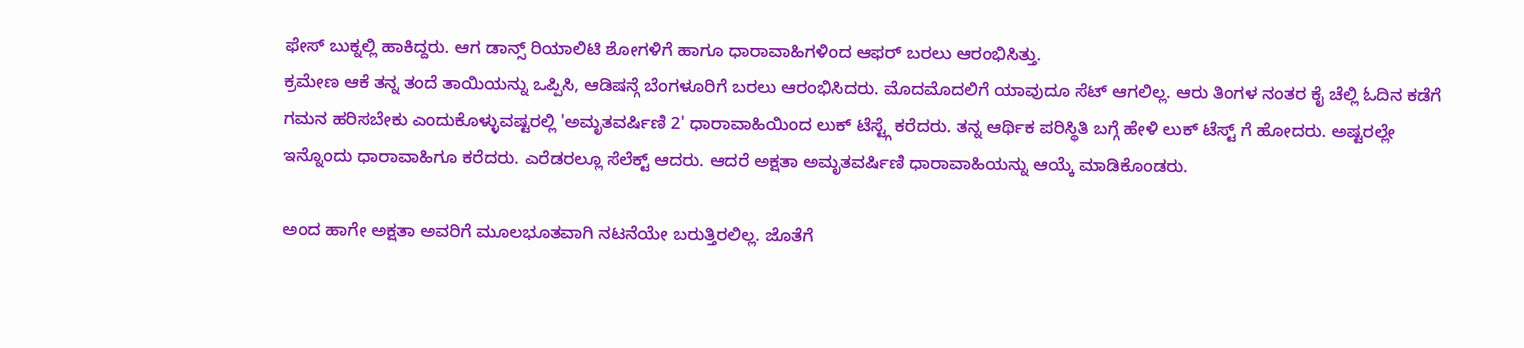ಫೇಸ್ ಬುಕ್ನಲ್ಲಿ ಹಾಕಿದ್ದರು. ಆಗ ಡಾನ್ಸ್ ರಿಯಾಲಿಟಿ ಶೋಗಳಿಗೆ ಹಾಗೂ ಧಾರಾವಾಹಿಗಳಿಂದ ಆಫರ್ ಬರಲು ಆರಂಭಿಸಿತ್ತು.
ಕ್ರಮೇಣ ಆಕೆ ತನ್ನ ತಂದೆ ತಾಯಿಯನ್ನು ಒಪ್ಪಿಸಿ, ಆಡಿಷನ್ಗೆ ಬೆಂಗಳೂರಿಗೆ ಬರಲು ಆರಂಭಿಸಿದರು. ಮೊದಮೊದಲಿಗೆ ಯಾವುದೂ ಸೆಟ್ ಆಗಲಿಲ್ಲ. ಆರು ತಿಂಗಳ ನಂತರ ಕೈ ಚೆಲ್ಲಿ ಓದಿನ ಕಡೆಗೆ ಗಮನ ಹರಿಸಬೇಕು ಎಂದುಕೊಳ್ಳುವಷ್ಟರಲ್ಲಿ 'ಅಮೃತವರ್ಷಿಣಿ 2' ಧಾರಾವಾಹಿಯಿಂದ ಲುಕ್ ಟೆಸ್ಟ್ಗೆ ಕರೆದರು. ತನ್ನ ಆರ್ಥಿಕ ಪರಿಸ್ಥಿತಿ ಬಗ್ಗೆ ಹೇಳಿ ಲುಕ್ ಟೆಸ್ಟ್ ಗೆ ಹೋದರು. ಅಷ್ಟರಲ್ಲೇ ಇನ್ನೊಂದು ಧಾರಾವಾಹಿಗೂ ಕರೆದರು. ಎರೆಡರಲ್ಲೂ ಸೆಲೆಕ್ಟ್ ಆದರು. ಆದರೆ ಅಕ್ಷತಾ ಅಮೃತವರ್ಷಿಣಿ ಧಾರಾವಾಹಿಯನ್ನು ಆಯ್ಕೆ ಮಾಡಿಕೊಂಡರು.

ಅಂದ ಹಾಗೇ ಅಕ್ಷತಾ ಅವರಿಗೆ ಮೂಲಭೂತವಾಗಿ ನಟನೆಯೇ ಬರುತ್ತಿರಲಿಲ್ಲ. ಜೊತೆಗೆ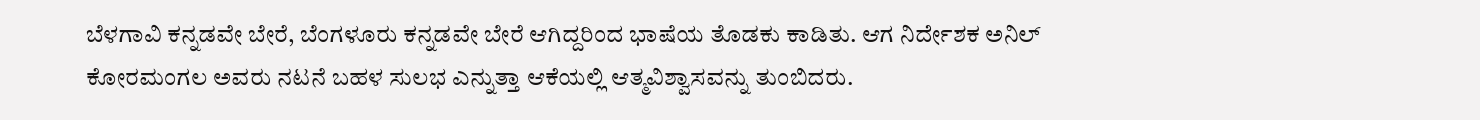ಬೆಳಗಾವಿ ಕನ್ನಡವೇ ಬೇರೆ, ಬೆಂಗಳೂರು ಕನ್ನಡವೇ ಬೇರೆ ಆಗಿದ್ದರಿಂದ ಭಾಷೆಯ ತೊಡಕು ಕಾಡಿತು. ಆಗ ನಿರ್ದೇಶಕ ಅನಿಲ್ ಕೋರಮಂಗಲ ಅವರು ನಟನೆ ಬಹಳ ಸುಲಭ ಎನ್ನುತ್ತಾ ಆಕೆಯಲ್ಲಿ ಆತ್ಮವಿಶ್ವಾಸವನ್ನು ತುಂಬಿದರು.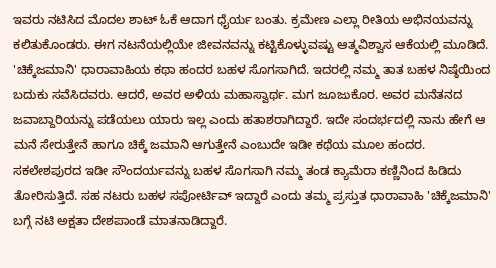ಇವರು ನಟಿಸಿದ ಮೊದಲ ಶಾಟ್ ಓಕೆ ಆದಾಗ ಧೈರ್ಯ ಬಂತು. ಕ್ರಮೇಣ ಎಲ್ಲಾ ರೀತಿಯ ಅಭಿನಯವನ್ನು ಕಲಿತುಕೊಂಡರು. ಈಗ ನಟನೆಯಲ್ಲಿಯೇ ಜೀವನವನ್ನು ಕಟ್ಟಿಕೊಳ್ಳುವಷ್ಟು ಆತ್ಮವಿಶ್ವಾಸ ಆಕೆಯಲ್ಲಿ ಮೂಡಿದೆ.
'ಚಿಕ್ಕೆಜಮಾನಿ' ಧಾರಾವಾಹಿಯ ಕಥಾ ಹಂದರ ಬಹಳ ಸೊಗಸಾಗಿದೆ. ಇದರಲ್ಲಿ ನಮ್ಮ ತಾತ ಬಹಳ ನಿಷ್ಠೆಯಿಂದ ಬದುಕು ಸವೆಸಿದವರು. ಆದರೆ, ಅವರ ಅಳಿಯ ಮಹಾಸ್ವಾರ್ಥ. ಮಗ ಜೂಜುಕೊರ. ಅವರ ಮನೆತನದ ಜವಾಬ್ದಾರಿಯನ್ನು ಪಡೆಯಲು ಯಾರು ಇಲ್ಲ ಎಂದು ಹತಾಶರಾಗಿದ್ದಾರೆ. ಇದೇ ಸಂದರ್ಭದಲ್ಲಿ ನಾನು ಹೇಗೆ ಆ ಮನೆ ಸೇರುತ್ತೇನೆ ಹಾಗೂ ಚಿಕ್ಕೆ ಜಮಾನಿ ಆಗುತ್ತೇನೆ ಎಂಬುದೇ ಇಡೀ ಕಥೆಯ ಮೂಲ ಹಂದರ.
ಸಕಲೇಶಪುರದ ಇಡೀ ಸೌಂದರ್ಯವನ್ನು ಬಹಳ ಸೊಗಸಾಗಿ ನಮ್ಮ ತಂಡ ಕ್ಯಾಮೆರಾ ಕಣ್ಣಿನಿಂದ ಹಿಡಿದು ತೋರಿಸುತ್ತಿದೆ. ಸಹ ನಟರು ಬಹಳ ಸಪೋರ್ಟಿವ್ ಇದ್ದಾರೆ ಎಂದು ತಮ್ಮ ಪ್ರಸ್ತುತ ಧಾರಾವಾಹಿ 'ಚಿಕ್ಕೆಜಮಾನಿ' ಬಗ್ಗೆ ನಟಿ ಅಕ್ಷತಾ ದೇಶಪಾಂಡೆ ಮಾತನಾಡಿದ್ದಾರೆ.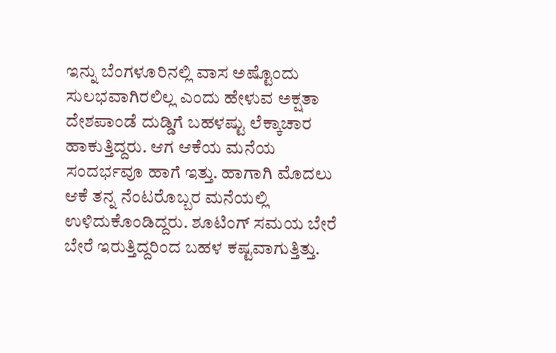ಇನ್ನು ಬೆಂಗಳೂರಿನಲ್ಲಿ ವಾಸ ಅಷ್ಟೊಂದು ಸುಲಭವಾಗಿರಲಿಲ್ಲ ಎಂದು ಹೇಳುವ ಅಕ್ಷತಾ ದೇಶಪಾಂಡೆ ದುಡ್ಡಿಗೆ ಬಹಳಷ್ಟು ಲೆಕ್ಕಾಚಾರ ಹಾಕುತ್ತಿದ್ದರು. ಆಗ ಆಕೆಯ ಮನೆಯ ಸಂದರ್ಭವೂ ಹಾಗೆ ಇತ್ತು. ಹಾಗಾಗಿ ಮೊದಲು ಆಕೆ ತನ್ನ ನೆಂಟರೊಬ್ಬರ ಮನೆಯಲ್ಲಿ ಉಳಿದುಕೊಂಡಿದ್ದರು. ಶೂಟಿಂಗ್ ಸಮಯ ಬೇರೆ ಬೇರೆ ಇರುತ್ತಿದ್ದರಿಂದ ಬಹಳ ಕಷ್ಟವಾಗುತ್ತಿತ್ತು.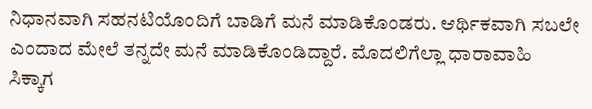ನಿಧಾನವಾಗಿ ಸಹನಟಿಯೊಂದಿಗೆ ಬಾಡಿಗೆ ಮನೆ ಮಾಡಿಕೊಂಡರು. ಆರ್ಥಿಕವಾಗಿ ಸಬಲೇ ಎಂದಾದ ಮೇಲೆ ತನ್ನದೇ ಮನೆ ಮಾಡಿಕೊಂಡಿದ್ದಾರೆ. ಮೊದಲಿಗೆಲ್ಲಾ ಧಾರಾವಾಹಿ ಸಿಕ್ಕಾಗ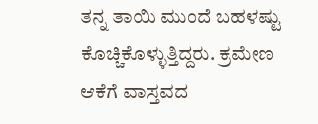ತನ್ನ ತಾಯಿ ಮುಂದೆ ಬಹಳಷ್ಟು ಕೊಚ್ಚಿಕೊಳ್ಳುತ್ತಿದ್ದರು. ಕ್ರಮೇಣ ಆಕೆಗೆ ವಾಸ್ತವದ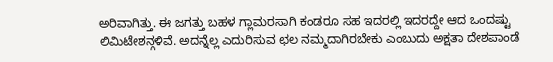ಅರಿವಾಗಿತ್ತು. ಈ ಜಗತ್ತು ಬಹಳ ಗ್ಲಾಮರಸಾಗಿ ಕಂಡರೂ ಸಹ ಇದರಲ್ಲಿ ಇದರದ್ದೇ ಆದ ಒಂದಷ್ಟು ಲಿಮಿಟೇಶನ್ಗಳಿವೆ. ಅದನ್ನೆಲ್ಲ ಎದುರಿಸುವ ಛಲ ನಮ್ಮದಾಗಿರಬೇಕು ಎಂಬುದು ಅಕ್ಷತಾ ದೇಶಪಾಂಡೆ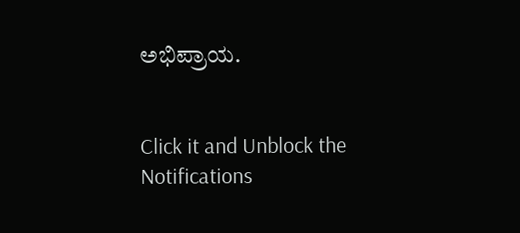ಅಭಿಪ್ರಾಯ.


Click it and Unblock the Notifications